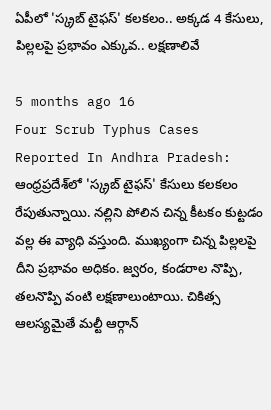ఏపీలో 'స్క్రబ్‌ టైఫస్‌' కలకలం.. అక్కడ 4 కేసులు, పిల్లలపై ప్రభావం ఎక్కువ.. లక్షణాలివే

5 months ago 16
Four Scrub Typhus Cases Reported In Andhra Pradesh: ఆంధ్రప్రదేశ్‌లో 'స్క్రబ్‌ టైఫస్‌' కేసులు కలకలం రేపుతున్నాయి. నల్లిని పోలిన చిన్న కీటకం కుట్టడం వల్ల ఈ వ్యాధి వస్తుంది. ముఖ్యంగా చిన్న పిల్లలపై దీని ప్రభావం అధికం. జ్వరం, కండరాల నొప్పి, తలనొప్పి వంటి లక్షణాలుంటాయి. చికిత్స ఆలస్యమైతే మల్టీ ఆర్గాన్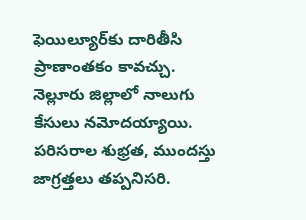ఫెయిల్యూర్‌కు దారితీసి ప్రాణాంతకం కావచ్చు. నెల్లూరు జిల్లాలో నాలుగు కేసులు నమోదయ్యాయి. పరిసరాల శుభ్రత, ముందస్తు జాగ్రత్తలు తప్పనిసరి.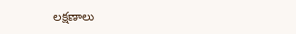లక్షణాలు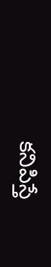కనిపిస్తే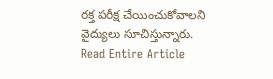రక్త పరీక్ష చేయించుకోవాలని వైద్యులు సూచిస్తున్నారు.
Read Entire Article